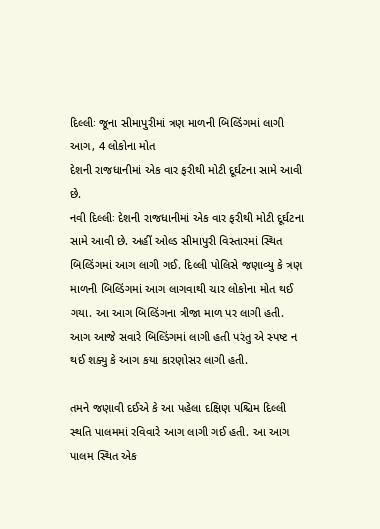દિલ્લીઃ જૂના સીમાપુરીમાં ત્રણ માળની બિલ્ડિંગમાં લાગી આગ, 4 લોકોના મોત
દેશની રાજધાનીમાં એક વાર ફરીથી મોટી દૂર્ઘટના સામે આવી છે.
નવી દિલ્લીઃ દેશની રાજધાનીમાં એક વાર ફરીથી મોટી દૂર્ઘટના સામે આવી છે. અહીં ઓલ્ડ સીમાપુરી વિસ્તારમાં સ્થિત બિલ્ડિંગમાં આગ લાગી ગઈ. દિલ્લી પોલિસે જણાવ્યુ કે ત્રણ માળની બિલ્ડિંગમાં આગ લાગવાથી ચાર લોકોના મોત થઈ ગયા. આ આગ બિલ્ડિંગના ત્રીજા માળ પર લાગી હતી. આગ આજે સવારે બિલ્ડિંગમાં લાગી હતી પરંતુ એ સ્પષ્ટ ન થઈ શક્યુ કે આગ કયા કારણોસર લાગી હતી.

તમને જણાવી દઈએ કે આ પહેલા દક્ષિણ પશ્ચિમ દિલ્લી સ્થતિ પાલમમાં રવિવારે આગ લાગી ગઈ હતી. આ આગ પાલમ સ્થિત એક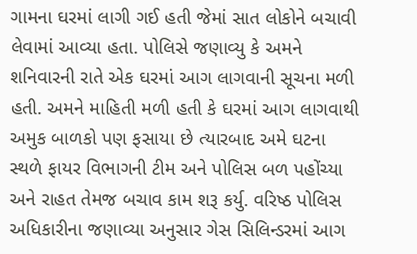ગામના ઘરમાં લાગી ગઈ હતી જેમાં સાત લોકોને બચાવી લેવામાં આવ્યા હતા. પોલિસે જણાવ્યુ કે અમને શનિવારની રાતે એક ઘરમાં આગ લાગવાની સૂચના મળી હતી. અમને માહિતી મળી હતી કે ઘરમાં આગ લાગવાથી અમુક બાળકો પણ ફસાયા છે ત્યારબાદ અમે ઘટના સ્થળે ફાયર વિભાગની ટીમ અને પોલિસ બળ પહોંચ્યા અને રાહત તેમજ બચાવ કામ શરૂ કર્યુ. વરિષ્ઠ પોલિસ અધિકારીના જણાવ્યા અનુસાર ગેસ સિલિન્ડરમાં આગ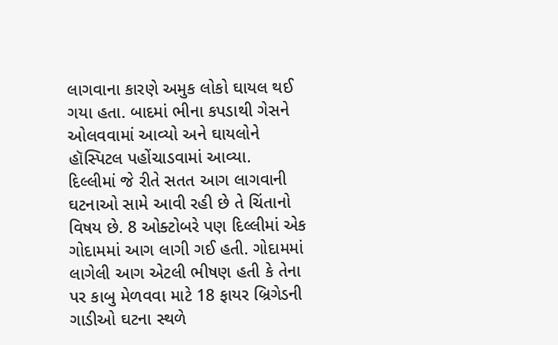લાગવાના કારણે અમુક લોકો ઘાયલ થઈ ગયા હતા. બાદમાં ભીના કપડાથી ગેસને ઓલવવામાં આવ્યો અને ઘાયલોને હૉસ્પિટલ પહોંચાડવામાં આવ્યા.
દિલ્લીમાં જે રીતે સતત આગ લાગવાની ઘટનાઓ સામે આવી રહી છે તે ચિંતાનો વિષય છે. 8 ઓક્ટોબરે પણ દિલ્લીમાં એક ગોદામમાં આગ લાગી ગઈ હતી. ગોદામમાં લાગેલી આગ એટલી ભીષણ હતી કે તેના પર કાબુ મેળવવા માટે 18 ફાયર બ્રિગેડની ગાડીઓ ઘટના સ્થળે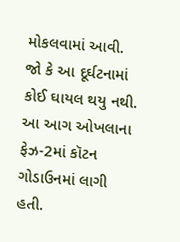મોકલવામાં આવી. જો કે આ દૂર્ઘટનામાં કોઈ ઘાયલ થયુ નથી. આ આગ ઓખલાના ફેઝ-2માં કૉટન ગોડાઉનમાં લાગી હતી.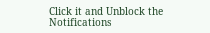Click it and Unblock the Notifications